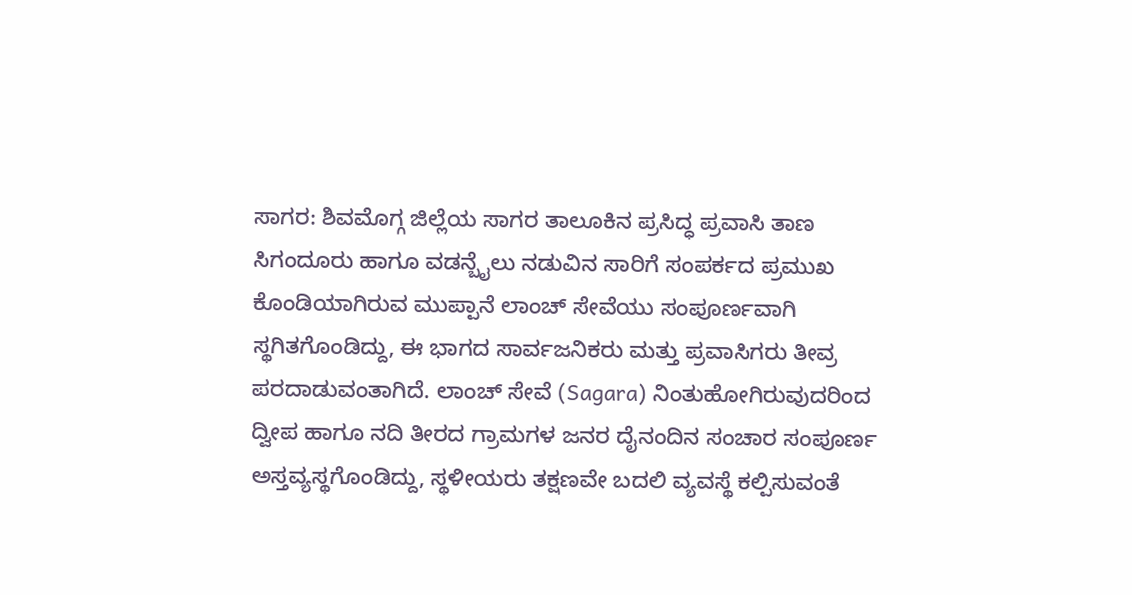ಸಾಗರ: ಶಿವಮೊಗ್ಗ ಜಿಲ್ಲೆಯ ಸಾಗರ ತಾಲೂಕಿನ ಪ್ರಸಿದ್ಧ ಪ್ರವಾಸಿ ತಾಣ ಸಿಗಂದೂರು ಹಾಗೂ ವಡನ್ಬೈಲು ನಡುವಿನ ಸಾರಿಗೆ ಸಂಪರ್ಕದ ಪ್ರಮುಖ ಕೊಂಡಿಯಾಗಿರುವ ಮುಪ್ಪಾನೆ ಲಾಂಚ್ ಸೇವೆಯು ಸಂಪೂರ್ಣವಾಗಿ ಸ್ಥಗಿತಗೊಂಡಿದ್ದು, ಈ ಭಾಗದ ಸಾರ್ವಜನಿಕರು ಮತ್ತು ಪ್ರವಾಸಿಗರು ತೀವ್ರ ಪರದಾಡುವಂತಾಗಿದೆ. ಲಾಂಚ್ ಸೇವೆ (Sagara) ನಿಂತುಹೋಗಿರುವುದರಿಂದ ದ್ವೀಪ ಹಾಗೂ ನದಿ ತೀರದ ಗ್ರಾಮಗಳ ಜನರ ದೈನಂದಿನ ಸಂಚಾರ ಸಂಪೂರ್ಣ ಅಸ್ತವ್ಯಸ್ಥಗೊಂಡಿದ್ದು, ಸ್ಥಳೀಯರು ತಕ್ಷಣವೇ ಬದಲಿ ವ್ಯವಸ್ಥೆ ಕಲ್ಪಿಸುವಂತೆ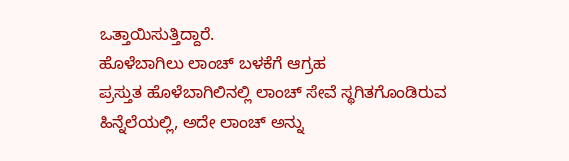ಒತ್ತಾಯಿಸುತ್ತಿದ್ದಾರೆ.
ಹೊಳೆಬಾಗಿಲು ಲಾಂಚ್ ಬಳಕೆಗೆ ಆಗ್ರಹ
ಪ್ರಸ್ತುತ ಹೊಳೆಬಾಗಿಲಿನಲ್ಲಿ ಲಾಂಚ್ ಸೇವೆ ಸ್ಥಗಿತಗೊಂಡಿರುವ ಹಿನ್ನೆಲೆಯಲ್ಲಿ, ಅದೇ ಲಾಂಚ್ ಅನ್ನು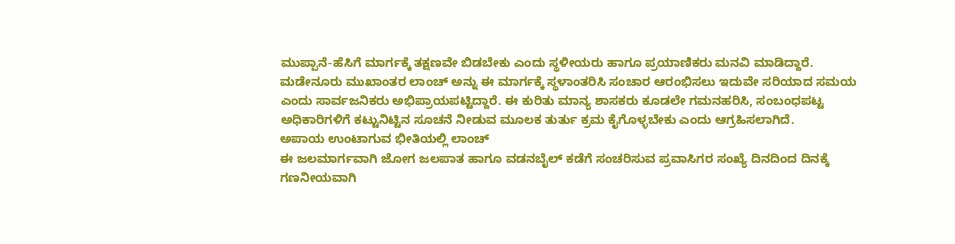ಮುಪ್ಪಾನೆ-ಹೆಸಿಗೆ ಮಾರ್ಗಕ್ಕೆ ತಕ್ಷಣವೇ ಬಿಡಬೇಕು ಎಂದು ಸ್ಥಳೀಯರು ಹಾಗೂ ಪ್ರಯಾಣಿಕರು ಮನವಿ ಮಾಡಿದ್ದಾರೆ. ಮಡೇನೂರು ಮುಖಾಂತರ ಲಾಂಚ್ ಅನ್ನು ಈ ಮಾರ್ಗಕ್ಕೆ ಸ್ಥಳಾಂತರಿಸಿ ಸಂಚಾರ ಆರಂಭಿಸಲು ಇದುವೇ ಸರಿಯಾದ ಸಮಯ ಎಂದು ಸಾರ್ವಜನಿಕರು ಅಭಿಪ್ರಾಯಪಟ್ಟಿದ್ದಾರೆ. ಈ ಕುರಿತು ಮಾನ್ಯ ಶಾಸಕರು ಕೂಡಲೇ ಗಮನಹರಿಸಿ, ಸಂಬಂಧಪಟ್ಟ ಅಧಿಕಾರಿಗಳಿಗೆ ಕಟ್ಟುನಿಟ್ಟಿನ ಸೂಚನೆ ನೀಡುವ ಮೂಲಕ ತುರ್ತು ಕ್ರಮ ಕೈಗೊಳ್ಳಬೇಕು ಎಂದು ಆಗ್ರಹಿಸಲಾಗಿದೆ.
ಅಪಾಯ ಉಂಟಾಗುವ ಭೀತಿಯಲ್ಲಿ ಲಾಂಚ್
ಈ ಜಲಮಾರ್ಗವಾಗಿ ಜೋಗ ಜಲಪಾತ ಹಾಗೂ ವಡನಬೈಲ್ ಕಡೆಗೆ ಸಂಚರಿಸುವ ಪ್ರವಾಸಿಗರ ಸಂಖ್ಯೆ ದಿನದಿಂದ ದಿನಕ್ಕೆ ಗಣನೀಯವಾಗಿ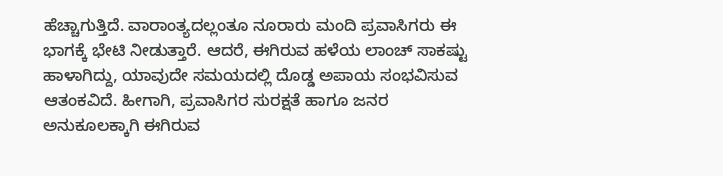ಹೆಚ್ಚಾಗುತ್ತಿದೆ. ವಾರಾಂತ್ಯದಲ್ಲಂತೂ ನೂರಾರು ಮಂದಿ ಪ್ರವಾಸಿಗರು ಈ ಭಾಗಕ್ಕೆ ಭೇಟಿ ನೀಡುತ್ತಾರೆ. ಆದರೆ, ಈಗಿರುವ ಹಳೆಯ ಲಾಂಚ್ ಸಾಕಷ್ಟು ಹಾಳಾಗಿದ್ದು, ಯಾವುದೇ ಸಮಯದಲ್ಲಿ ದೊಡ್ಡ ಅಪಾಯ ಸಂಭವಿಸುವ ಆತಂಕವಿದೆ. ಹೀಗಾಗಿ, ಪ್ರವಾಸಿಗರ ಸುರಕ್ಷತೆ ಹಾಗೂ ಜನರ ಅನುಕೂಲಕ್ಕಾಗಿ ಈಗಿರುವ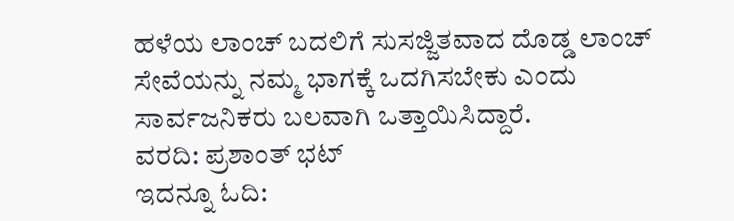ಹಳೆಯ ಲಾಂಚ್ ಬದಲಿಗೆ ಸುಸಜ್ಜಿತವಾದ ದೊಡ್ಡ ಲಾಂಚ್ ಸೇವೆಯನ್ನು ನಮ್ಮ ಭಾಗಕ್ಕೆ ಒದಗಿಸಬೇಕು ಎಂದು ಸಾರ್ವಜನಿಕರು ಬಲವಾಗಿ ಒತ್ತಾಯಿಸಿದ್ದಾರೆ.
ವರದಿ: ಪ್ರಶಾಂತ್ ಭಟ್
ಇದನ್ನೂ ಓದಿ: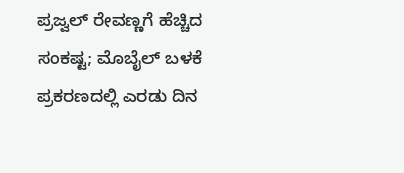ಪ್ರಜ್ವಲ್ ರೇವಣ್ಣಗೆ ಹೆಚ್ಚಿದ ಸಂಕಷ್ಟ; ಮೊಬೈಲ್ ಬಳಕೆ ಪ್ರಕರಣದಲ್ಲಿ ಎರಡು ದಿನ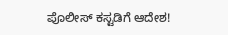ಪೊಲೀಸ್ ಕಸ್ಟಡಿಗೆ ಆದೇಶ!